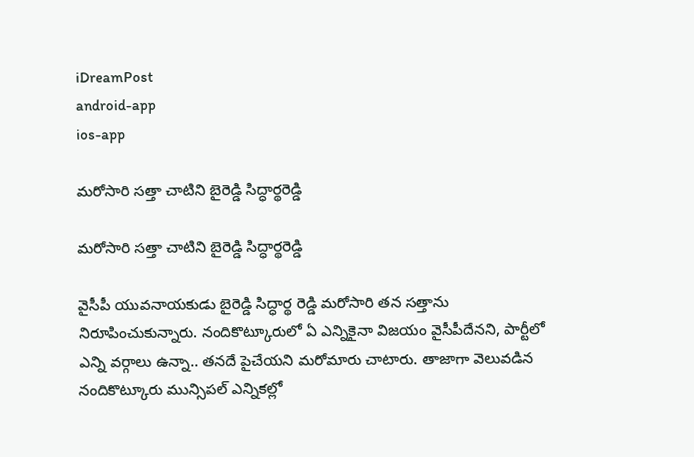iDreamPost
android-app
ios-app

మరోసారి సత్తా చాటిని బైరెడ్డి సిద్ధార్థరెడ్డి

మరోసారి సత్తా చాటిని బైరెడ్డి సిద్ధార్థరెడ్డి

వైసీపీ యువనాయకుడు బైరెడ్డి సిద్ధార్థ రెడ్డి మరోసారి తన సత్తాను నిరూపించుకున్నారు. నందికొట్కూరులో ఏ ఎన్నికైనా విజయం వైసీపీదేనని, పార్టీలో ఎన్ని వర్గాలు ఉన్నా.. తనదే పైచేయని మరోమారు చాటారు. తాజాగా వెలువడిన నందికొట్కూరు మున్సిపల్‌ ఎన్నికల్లో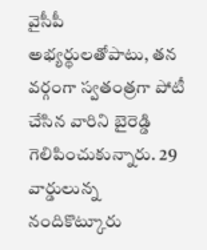వైసీపీ అభ్యర్థులతోపాటు, తన వర్గంగా స్వతంత్రగా పోటీ చేసిన వారిని బైరెడ్డి గెలిపించుకున్నారు. 29 వార్డులున్న నందికొట్కూరు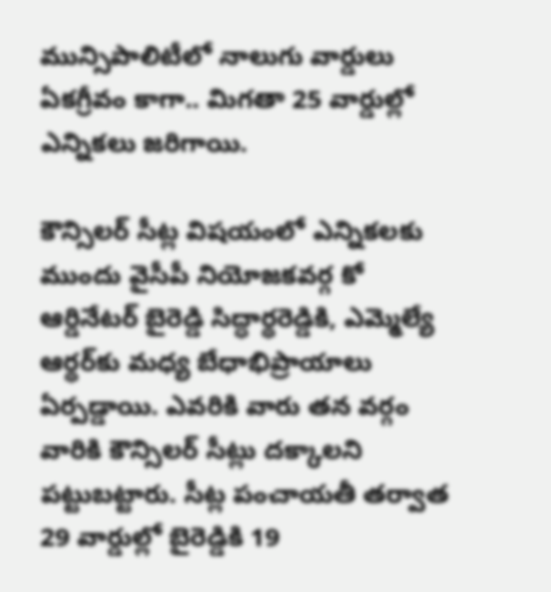మున్సిపాలిటీలో నాలుగు వార్డులు ఏకగ్రీవం కాగా.. మిగతా 25 వార్డుల్లో ఎన్నికలు జరిగాయి.

కౌన్సిలర్‌ సీట్ల విషయంలో ఎన్నికలకు ముందు వైసీపీ నియోజకవర్గ కో ఆర్డినేటర్‌ బైరెడ్డి సిద్ధార్థరెడ్డికి, ఎమ్మెల్యే ఆర్థర్‌కు మధ్య బేధాభిప్రాయాలు ఏర్పడ్డాయి. ఎవరికి వారు తన వర్గం వారికి కౌన్సిలర్‌ సీట్లు దక్కాలని పట్టుబట్టారు. సీట్ల పంచాయతీ తర్వాత 29 వార్డుల్లో బైరెడ్డికి 19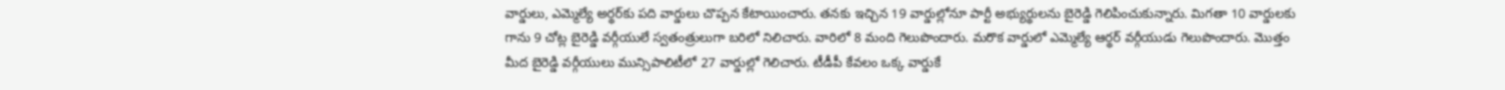వార్డులు, ఎమ్మెల్యే అర్థర్‌కు పది వార్డులు చొప్పన కేటాయించారు. తనకు ఇచ్చిన 19 వార్డుల్లోనూ పార్టీ అభ్యుర్థులను బైరెడ్డి గెలిపించుకున్నారు. మిగతా 10 వార్డులకు గాను 9 చోట్ల బైరెడ్డి వర్గీయులే స్వతంత్రులుగా బరిలో నిలిచారు. వారిలో 8 మంది గెలుపొందారు. మరొక వార్డులో ఎమ్మెల్యే ఆర్థర్‌ వర్గీయుడు గెలుపొందారు. మొత్తం మీద బైరెడ్డి వర్గీయులు మున్సిపాలిటీలో 27 వార్డుల్లో గెలిచారు. టీడీపీ కేవలం ఒక్క వార్డుకే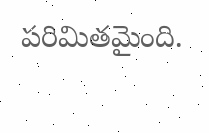పరిమితమైంది.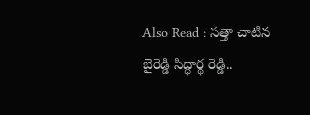Also Read : సత్తా చాటిన బైరెడ్డి సిద్ధార్థ రెడ్డి..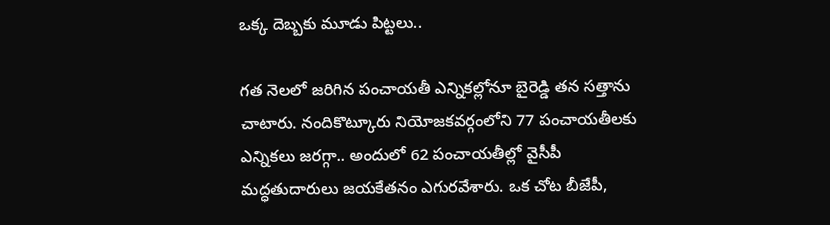ఒక్క దెబ్బకు మూడు పిట్టలు..

గత నెలలో జరిగిన పంచాయతీ ఎన్నికల్లోనూ బైరెడ్డి తన సత్తాను చాటారు. నందికొట్కూరు నియోజకవర్గంలోని 77 పంచాయతీలకు ఎన్నికలు జరగ్గా.. అందులో 62 పంచాయతీల్లో వైసీపీ మద్ధతుదారులు జయకేతనం ఎగురవేశారు. ఒక చోట బీజేపీ,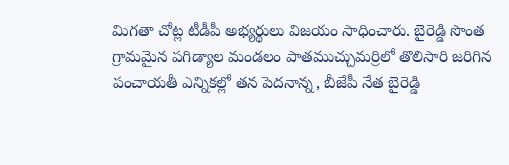మిగతా చోట్ల టీడీపీ అభ్యర్థులు విజయం సాధించారు. బైరెడ్డి సొంత గ్రామమైన పగిడ్యాల మండలం పాతముచ్చుమర్రిలో తొలిసారి జరిగిన పంచాయతీ ఎన్నికల్లో తన పెదనాన్న, బీజేపీ నేత బైరెడ్డి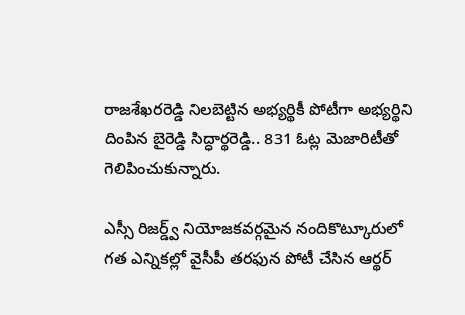రాజశేఖరరెడ్డి నిలబెట్టిన అభ్యర్థికీ పోటీగా అభ్యర్థిని దింపిన బైరెడ్డి సిద్ధార్థరెడ్డి.. 831 ఓట్ల మెజారిటీతో గెలిపించుకున్నారు.

ఎస్సీ రిజర్డ్వ్‌ నియోజకవర్గమైన నందికొట్కూరులో గత ఎన్నికల్లో వైసీపీ తరఫున పోటీ చేసిన ఆర్థర్‌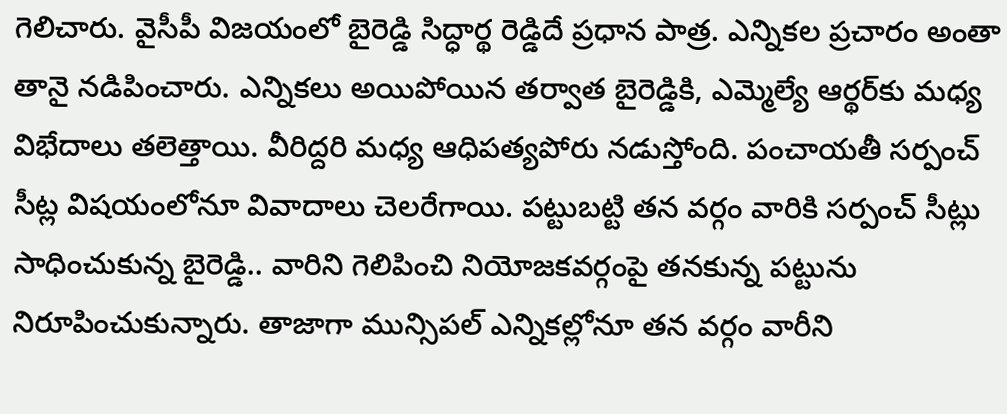గెలిచారు. వైసీపీ విజయంలో బైరెడ్డి సిద్ధార్థ రెడ్డిదే ప్రధాన పాత్ర. ఎన్నికల ప్రచారం అంతా తానై నడిపించారు. ఎన్నికలు అయిపోయిన తర్వాత బైరెడ్డికి, ఎమ్మెల్యే ఆర్థర్‌కు మధ్య విభేదాలు తలెత్తాయి. వీరిద్దరి మధ్య ఆధిపత్యపోరు నడుస్తోంది. పంచాయతీ సర్పంచ్‌ సీట్ల విషయంలోనూ వివాదాలు చెలరేగాయి. పట్టుబట్టి తన వర్గం వారికి సర్పంచ్‌ సీట్లు సాధించుకున్న బైరెడ్డి.. వారిని గెలిపించి నియోజకవర్గంపై తనకున్న పట్టును నిరూపించుకున్నారు. తాజాగా మున్సిపల్‌ ఎన్నికల్లోనూ తన వర్గం వారీని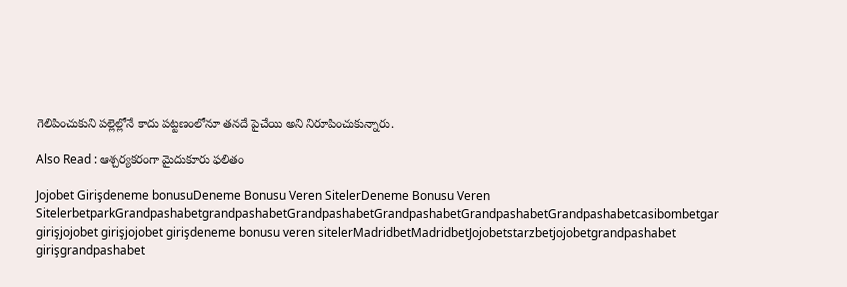గెలిపించుకుని పల్లెల్లోనే కాదు పట్టణంలోనూ తనదే పైచేయి అని నిరూపించుకున్నారు.

Also Read : ఆశ్చర్యకరంగా మైదుకూరు ఫలితం

Jojobet Girişdeneme bonusuDeneme Bonusu Veren SitelerDeneme Bonusu Veren SitelerbetparkGrandpashabetgrandpashabetGrandpashabetGrandpashabetGrandpashabetGrandpashabetcasibombetgar girişjojobet girişjojobet girişdeneme bonusu veren sitelerMadridbetMadridbetJojobetstarzbetjojobetgrandpashabet girişgrandpashabet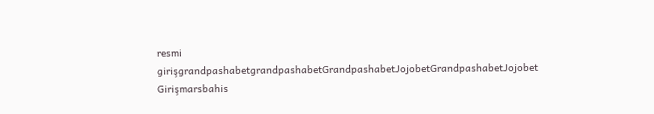resmi girişgrandpashabetgrandpashabetGrandpashabetJojobetGrandpashabetJojobet Girişmarsbahis